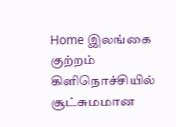Home இலங்கை குற்றம் கிளிநொச்சியில் சூட்சுமமான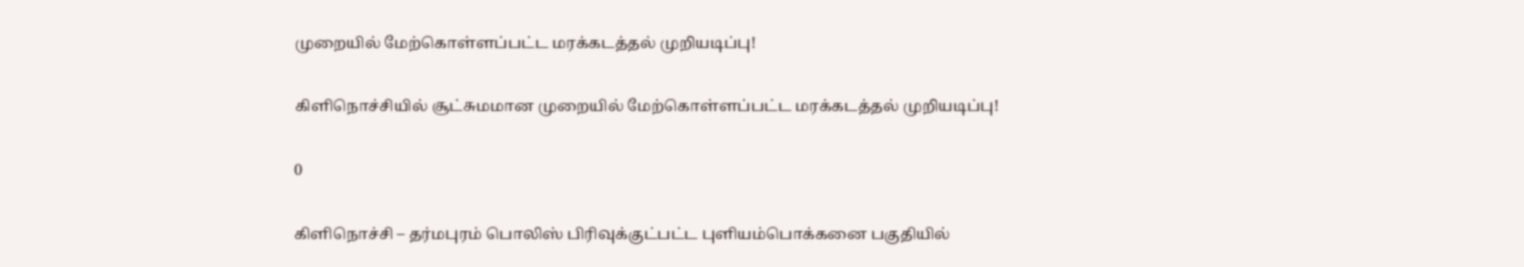முறையில் மேற்கொள்ளப்பட்ட மரக்கடத்தல் முறியடிப்பு!

கிளிநொச்சியில் சூட்சுமமான முறையில் மேற்கொள்ளப்பட்ட மரக்கடத்தல் முறியடிப்பு!

0

கிளிநொச்சி – தர்மபுரம் பொலிஸ் பிரிவுக்குட்பட்ட புளியம்பொக்கனை பகுதியில்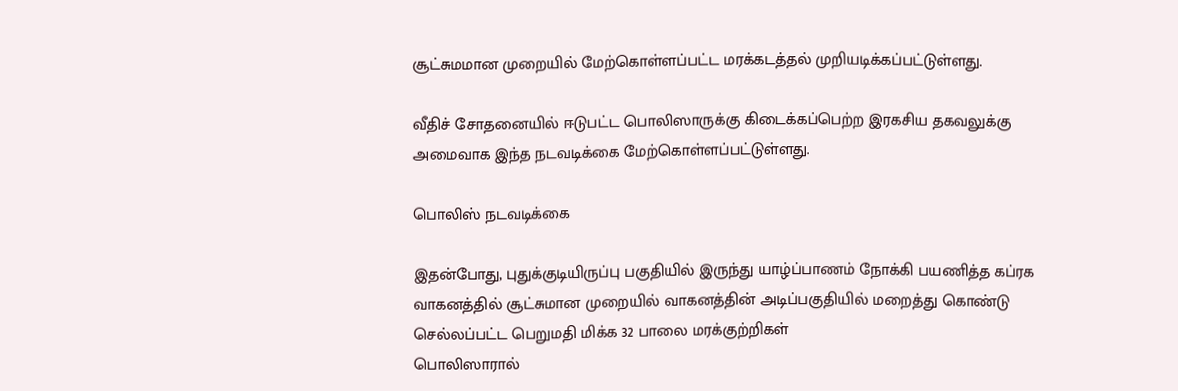சூட்சுமமான முறையில் மேற்கொள்ளப்பட்ட மரக்கடத்தல் முறியடிக்கப்பட்டுள்ளது.

வீதிச் சோதனையில் ஈடுபட்ட பொலிஸாருக்கு கிடைக்கப்பெற்ற இரகசிய தகவலுக்கு
அமைவாக இந்த நடவடிக்கை மேற்கொள்ளப்பட்டுள்ளது.

பொலிஸ் நடவடிக்கை

இதன்போது, புதுக்குடியிருப்பு பகுதியில் இருந்து யாழ்ப்பாணம் நோக்கி பயணித்த கப்ரக
வாகனத்தில் சூட்சுமான முறையில் வாகனத்தின் அடிப்பகுதியில் மறைத்து கொண்டு
செல்லப்பட்ட பெறுமதி மிக்க 32 பாலை மரக்குற்றிகள்
பொலிஸாரால்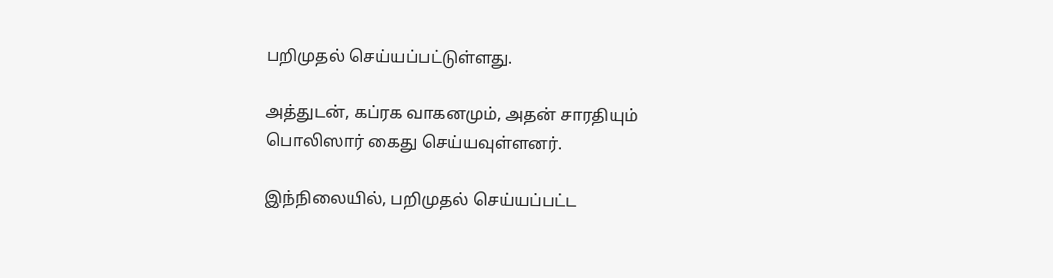பறிமுதல் செய்யப்பட்டுள்ளது.

அத்துடன், கப்ரக வாகனமும், அதன் சாரதியும் பொலிஸார் கைது செய்யவுள்ளனர்.

இந்நிலையில், பறிமுதல் செய்யப்பட்ட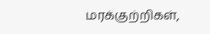மரக்குற்றிகள்,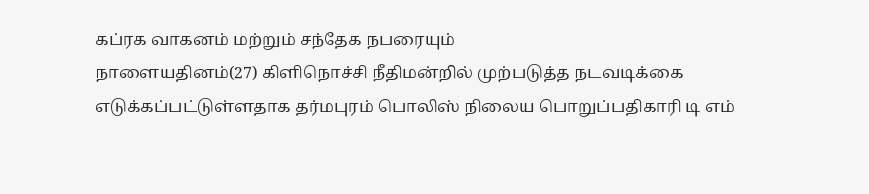கப்ரக வாகனம் மற்றும் சந்தேக நபரையும்
நாளையதினம்(27) கிளிநொச்சி நீதிமன்றில் முற்படுத்த நடவடிக்கை
எடுக்கப்பட்டுள்ளதாக தர்மபுரம் பொலிஸ் நிலைய பொறுப்பதிகாரி டி எம்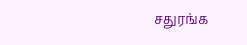சதுரங்க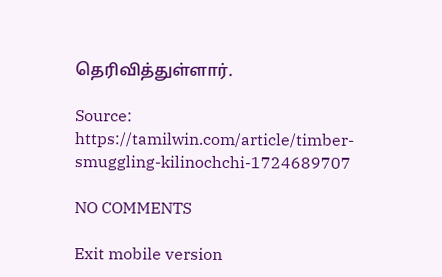தெரிவித்துள்ளார்.

Source: https://tamilwin.com/article/timber-smuggling-kilinochchi-1724689707

NO COMMENTS

Exit mobile version